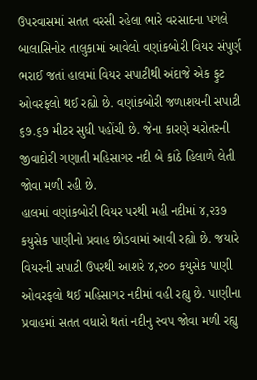ઉપરવાસમાં સતત વરસી રહેલા ભારે વરસાદના પગલે બાલાસિનોર તાલુકામાં આવેલો વણાંકબોરી વિયર સંપુર્ણ ભરાઈ જતાં હાલમાં વિયર સપાટીથી અંદાજે એક ફુટ ઓવરફલો થઈ રહ્યો છે. વણાંકબોરી જળાશયની સપાટી ૬૭.૬૭ મીટર સુધી પહોંચી છે. જેના કારણે ચરોતરની જીવાદોરી ગણાતી મહિસાગર નદી બે કાંઠે હિલાળે લેતી જોવા મળી રહી છે.
હાલમાં વણાંકબોરી વિયર પરથી મહી નદીમાં ૪,૨૩૭ કયુસેક પાણીનો પ્રવાહ છોડવામાં આવી રહ્યો છે. જયારે વિયરની સપાટી ઉપરથી આશરે ૪,૨૦૦ કયુસેક પાણી ઓવરફલો થઈ મહિસાગર નદીમાં વહી રહ્યુ છે. પાણીના પ્રવાહમાં સતત વધારો થતાં નદીનુ સ્વપ જોવા મળી રહ્યુ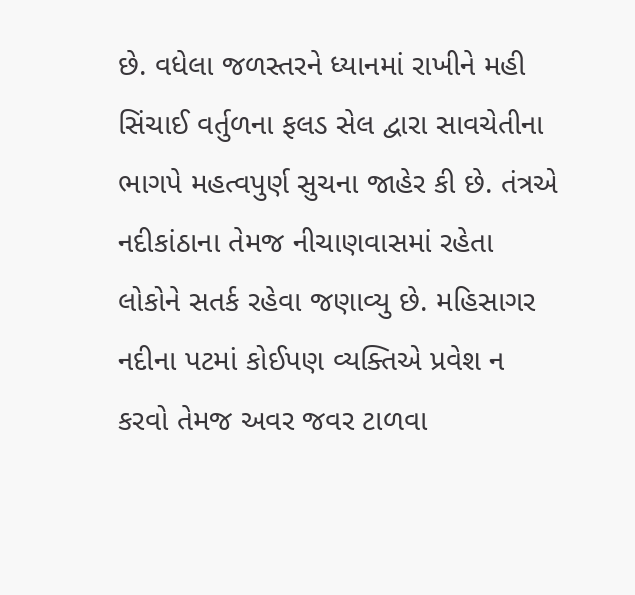છે. વધેલા જળસ્તરને ધ્યાનમાં રાખીને મહી સિંચાઈ વર્તુળના ફલડ સેલ દ્વારા સાવચેતીના ભાગપે મહત્વપુર્ણ સુચના જાહેર કી છે. તંત્રએ નદીકાંઠાના તેમજ નીચાણવાસમાં રહેતા લોકોને સતર્ક રહેવા જણાવ્યુ છે. મહિસાગર નદીના પટમાં કોઈપણ વ્યક્તિએ પ્રવેશ ન કરવો તેમજ અવર જવર ટાળવા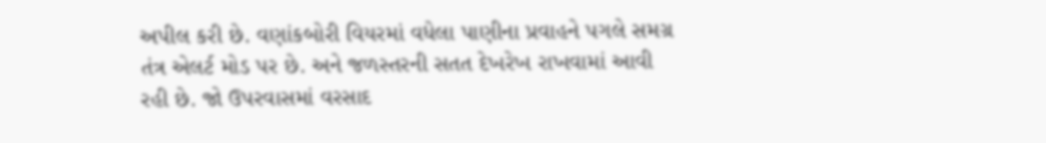અપીલ કરી છે. વણાંકબોરી વિયરમાં વધેલા પાણીના પ્રવાહને પગલે સમગ્ર તંત્ર એલર્ટ મોડ પર છે. અને જળસ્તરની સતત દેખરેખ રાખવામાં આવી રહી છે. જો ઉપરવાસમાં વરસાદ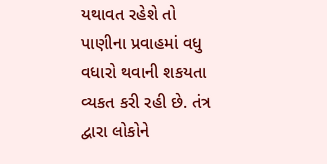યથાવત રહેશે તો પાણીના પ્રવાહમાં વધુ વધારો થવાની શકયતા વ્યકત કરી રહી છે. તંત્ર દ્વારા લોકોને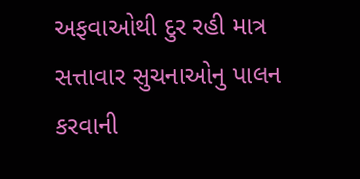અફવાઓથી દુર રહી માત્ર સત્તાવાર સુચનાઓનુ પાલન કરવાની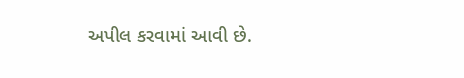અપીલ કરવામાં આવી છે.